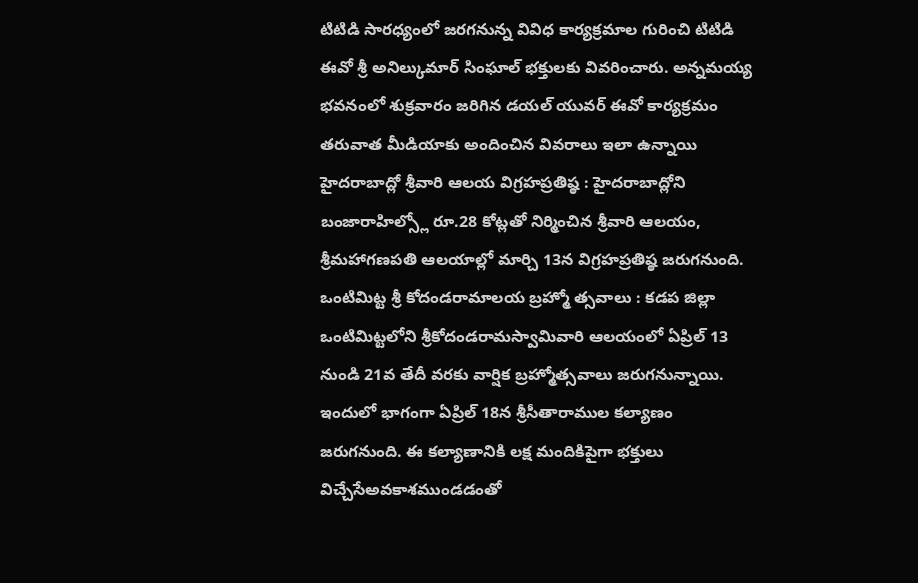టిటిడి సారధ్యంలో జరగనున్న వివిధ కార్యక్రమాల గురించి టిటిడి ఈవో శ్రీ అనిల్కుమార్ సింఘాల్ భక్తులకు వివరించారు. అన్నమయ్య భవనంలో శుక్రవారం జరిగిన డయల్ యువర్ ఈవో కార్యక్రమం తరువాత మీడియాకు అందించిన వివరాలు ఇలా ఉన్నాయి
హైదరాబాద్లో శ్రీవారి ఆలయ విగ్రహప్రతిష్ఠ : హైదరాబాద్లోని బంజారాహిల్స్లో రూ.28 కోట్లతో నిర్మించిన శ్రీవారి ఆలయం, శ్రీమహాగణపతి ఆలయాల్లో మార్చి 13న విగ్రహప్రతిష్ఠ జరుగనుంది.
ఒంటిమిట్ట శ్రీ కోదండరామాలయ బ్రహ్మో త్సవాలు : కడప జిల్లా ఒంటిమిట్టలోని శ్రీకోదండరామస్వామివారి ఆలయంలో ఏప్రిల్ 13 నుండి 21వ తేదీ వరకు వార్షిక బ్రహ్మోత్సవాలు జరుగనున్నాయి. ఇందులో భాగంగా ఏప్రిల్ 18న శ్రీసీతారాముల కల్యాణం జరుగనుంది. ఈ కల్యాణానికి లక్ష మందికిపైగా భక్తులు విచ్చేసేఅవకాశముండడంతో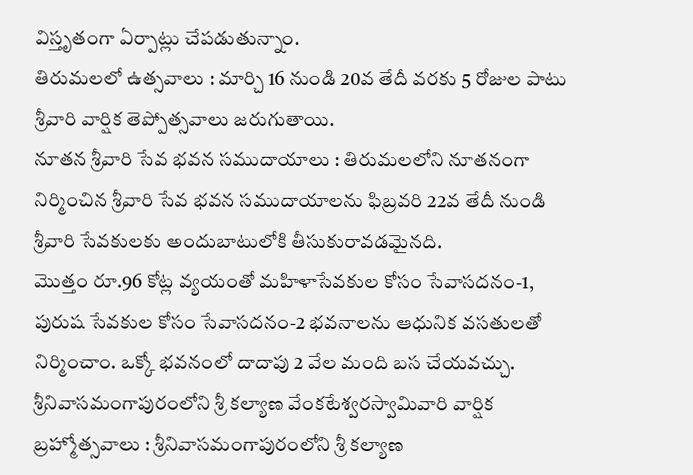విస్తృతంగా ఏర్పాట్లు చేపడుతున్నాం.
తిరుమలలో ఉత్సవాలు : మార్చి 16 నుండి 20వ తేదీ వరకు 5 రోజుల పాటు శ్రీవారి వార్షిక తెప్పోత్సవాలు జరుగుతాయి.
నూతన శ్రీవారి సేవ భవన సముదాయాలు : తిరుమలలోని నూతనంగా నిర్మించిన శ్రీవారి సేవ భవన సముదాయాలను ఫిబ్రవరి 22వ తేదీ నుండి శ్రీవారి సేవకులకు అందుబాటులోకి తీసుకురావడమైనది.
మొత్తం రూ.96 కోట్ల వ్యయంతో మహిళాసేవకుల కోసం సేవాసదనం-1, పురుష సేవకుల కోసం సేవాసదనం-2 భవనాలను ఆధునిక వసతులతో నిర్మించాం. ఒక్కో భవనంలో దాదాపు 2 వేల మంది బస చేయవచ్చు.
శ్రీనివాసమంగాపురంలోని శ్రీ కల్యాణ వేంకటేశ్వరస్వామివారి వార్షిక బ్రహ్మోత్సవాలు : శ్రీనివాసమంగాపురంలోని శ్రీ కల్యాణ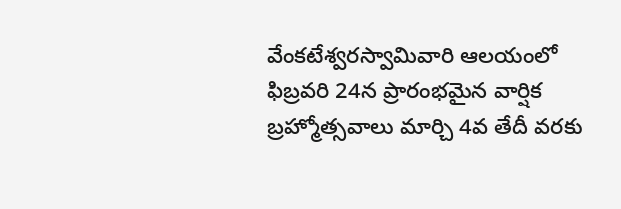వేంకటేశ్వరస్వామివారి ఆలయంలో ఫిబ్రవరి 24న ప్రారంభమైన వార్షిక బ్రహ్మోత్సవాలు మార్చి 4వ తేదీ వరకు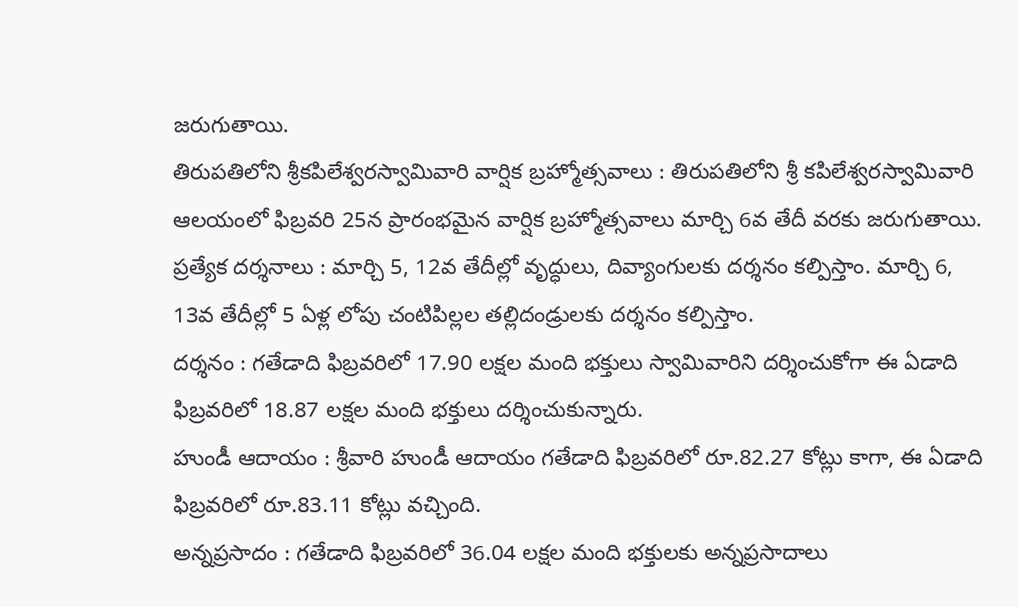జరుగుతాయి.
తిరుపతిలోని శ్రీకపిలేశ్వరస్వామివారి వార్షిక బ్రహ్మోత్సవాలు : తిరుపతిలోని శ్రీ కపిలేశ్వరస్వామివారి ఆలయంలో ఫిబ్రవరి 25న ప్రారంభమైన వార్షిక బ్రహ్మోత్సవాలు మార్చి 6వ తేదీ వరకు జరుగుతాయి.
ప్రత్యేక దర్శనాలు : మార్చి 5, 12వ తేదీల్లో వృద్ధులు, దివ్యాంగులకు దర్శనం కల్పిస్తాం. మార్చి 6, 13వ తేదీల్లో 5 ఏళ్ల లోపు చంటిపిల్లల తల్లిదండ్రులకు దర్శనం కల్పిస్తాం.
దర్శనం : గతేడాది ఫిబ్రవరిలో 17.90 లక్షల మంది భక్తులు స్వామివారిని దర్శించుకోగా ఈ ఏడాది ఫిబ్రవరిలో 18.87 లక్షల మంది భక్తులు దర్శించుకున్నారు.
హుండీ ఆదాయం : శ్రీవారి హుండీ ఆదాయం గతేడాది ఫిబ్రవరిలో రూ.82.27 కోట్లు కాగా, ఈ ఏడాది ఫిబ్రవరిలో రూ.83.11 కోట్లు వచ్చింది.
అన్నప్రసాదం : గతేడాది ఫిబ్రవరిలో 36.04 లక్షల మంది భక్తులకు అన్నప్రసాదాలు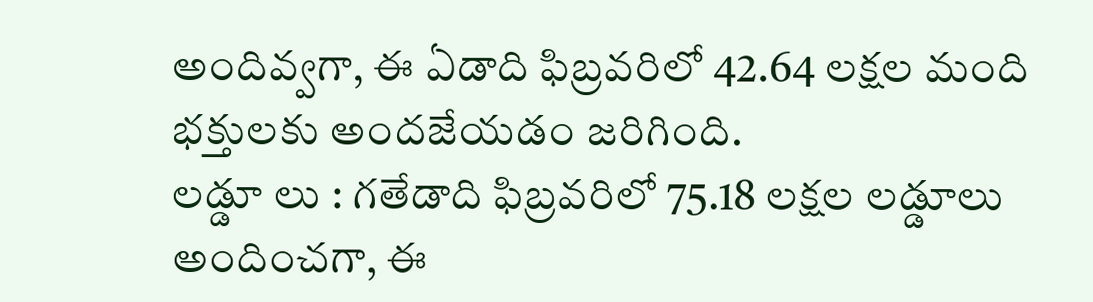అందివ్వగా, ఈ ఏడాది ఫిబ్రవరిలో 42.64 లక్షల మంది భక్తులకు అందజేయడం జరిగింది.
లడ్డూ లు : గతేడాది ఫిబ్రవరిలో 75.18 లక్షల లడ్డూలు అందించగా, ఈ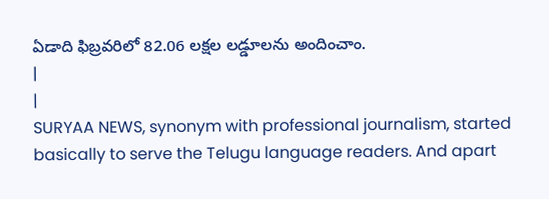ఏడాది ఫిబ్రవరిలో 82.06 లక్షల లడ్డూలను అందించాం.
|
|
SURYAA NEWS, synonym with professional journalism, started basically to serve the Telugu language readers. And apart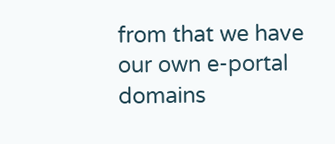from that we have our own e-portal domains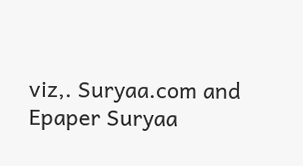viz,. Suryaa.com and Epaper Suryaa